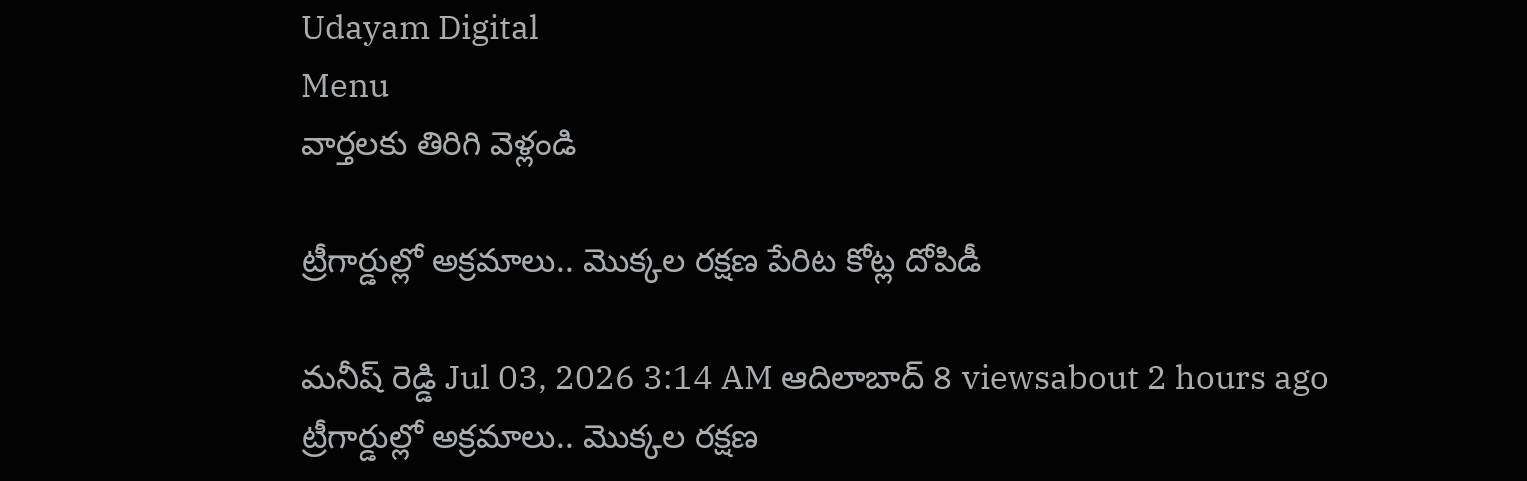Udayam Digital
Menu
వార్తలకు తిరిగి వెళ్లండి

ట్రీగార్డుల్లో అక్రమాలు.. మొక్కల రక్షణ పేరిట కోట్ల దోపిడీ

మనీష్ రెడ్డి Jul 03, 2026 3:14 AM ఆదిలాబాద్ 8 viewsabout 2 hours ago
ట్రీగార్డుల్లో అక్రమాలు.. మొక్కల రక్షణ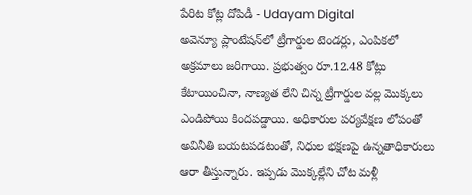పేరిట కోట్ల దోపిడీ - Udayam Digital
అవెన్యూ ప్లాంటేషన్‌లో ట్రీగార్డుల టెండర్లు, ఎంపికలో అక్రమాలు జరిగాయి. ప్రభుత్వం రూ.12.48 కోట్లు కేటాయించినా, నాణ్యత లేని చిన్న ట్రీగార్డుల వల్ల మొక్కలు ఎండిపోయి కిందపడ్డాయి. అధికారుల పర్యవేక్షణ లోపంతో అవినీతి బయటపడటంతో, నిధుల భక్షణపై ఉన్నతాధికారులు ఆరా తీస్తున్నారు. ఇప్పడు మొక్కల్లేని చోట మళ్లీ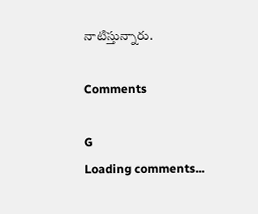నాటిస్తున్నారు.

Comments

G
Loading comments...